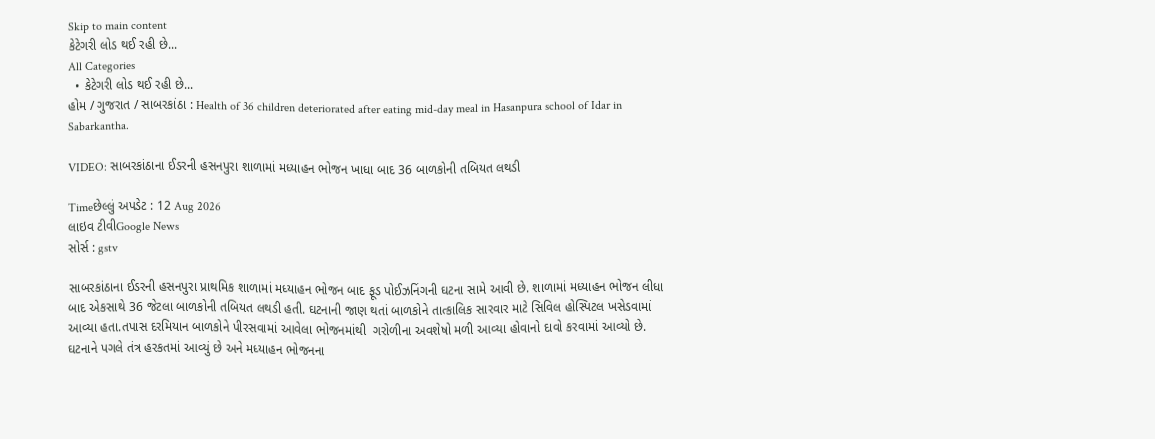Skip to main content
કેટેગરી લોડ થઈ રહી છે...
All Categories
  • કેટેગરી લોડ થઈ રહી છે...
હોમ / ગુજરાત / સાબરકાંઠા : Health of 36 children deteriorated after eating mid-day meal in Hasanpura school of Idar in Sabarkantha.

VIDEO: સાબરકાંઠાના ઈડરની હસનપુરા શાળામાં મધ્યાહન ભોજન ખાધા બાદ 36 બાળકોની તબિયત લથડી

Timeછેલ્લું અપડેટ : 12 Aug 2026
લાઇવ ટીવીGoogle News
સોર્સ : gstv

સાબરકાંઠાના ઈડરની હસનપુરા પ્રાથમિક શાળામાં મધ્યાહન ભોજન બાદ ફૂડ પોઈઝનિંગની ઘટના સામે આવી છે. શાળામાં મધ્યાહન ભોજન લીધા બાદ એકસાથે 36 જેટલા બાળકોની તબિયત લથડી હતી. ઘટનાની જાણ થતાં બાળકોને તાત્કાલિક સારવાર માટે સિવિલ હોસ્પિટલ ખસેડવામાં આવ્યા હતા.તપાસ દરમિયાન બાળકોને પીરસવામાં આવેલા ભોજનમાંથી  ગરોળીના અવશેષો મળી આવ્યા હોવાનો દાવો કરવામાં આવ્યો છે. ઘટનાને પગલે તંત્ર હરકતમાં આવ્યું છે અને મધ્યાહન ભોજનના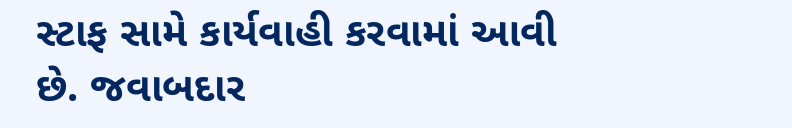સ્ટાફ સામે કાર્યવાહી કરવામાં આવી છે. જવાબદાર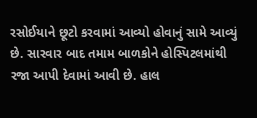રસોઈયાને છૂટો કરવામાં આવ્યો હોવાનું સામે આવ્યું છે. સારવાર બાદ તમામ બાળકોને હોસ્પિટલમાંથી રજા આપી દેવામાં આવી છે. હાલ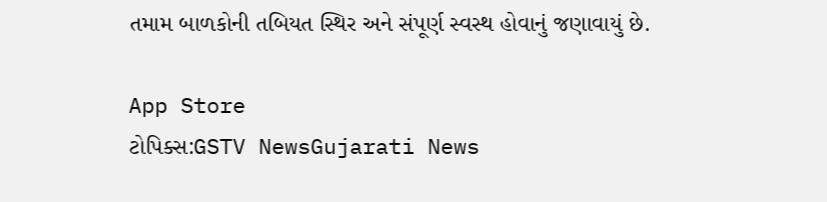તમામ બાળકોની તબિયત સ્થિર અને સંપૂર્ણ સ્વસ્થ હોવાનું જણાવાયું છે.

App Store
ટોપિક્સ:GSTV NewsGujarati News